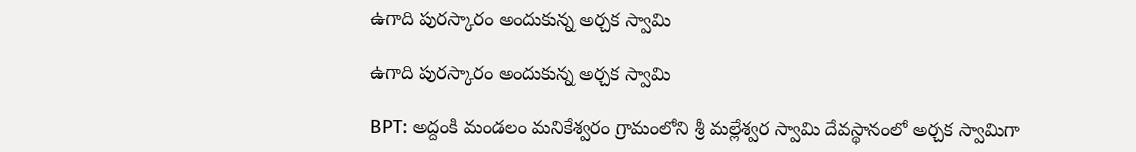ఉగాది పురస్కారం అందుకున్న అర్చక స్వామి

ఉగాది పురస్కారం అందుకున్న అర్చక స్వామి

BPT: అద్దంకి మండలం మనికేశ్వరం గ్రామంలోని శ్రీ మల్లేశ్వర స్వామి దేవస్థానంలో అర్చక స్వామిగా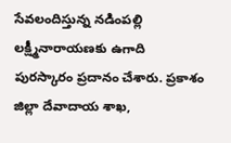సేవలందిస్తున్న నడింపల్లి లక్ష్మీనారాయణకు ఉగాది పురస్కారం ప్రదానం చేశారు. ప్రకాశం జిల్లా దేవాదాయ శాఖ,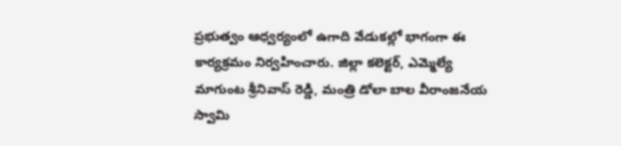ప్రభుత్వం ఆధ్వర్యంలో ఉగాది వేడుకల్లో భాగంగా ఈ కార్యక్రమం నిర్వహించారు. జిల్లా కలెక్టర్, ఎమ్మెల్యే మాగుంట శ్రీనివాస్ రెడ్డి, మంత్రి డోలా బాల వీరాంజనేయ స్వామి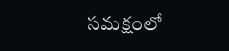సమక్షంలో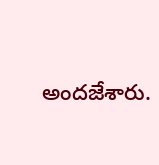అందజేశారు.